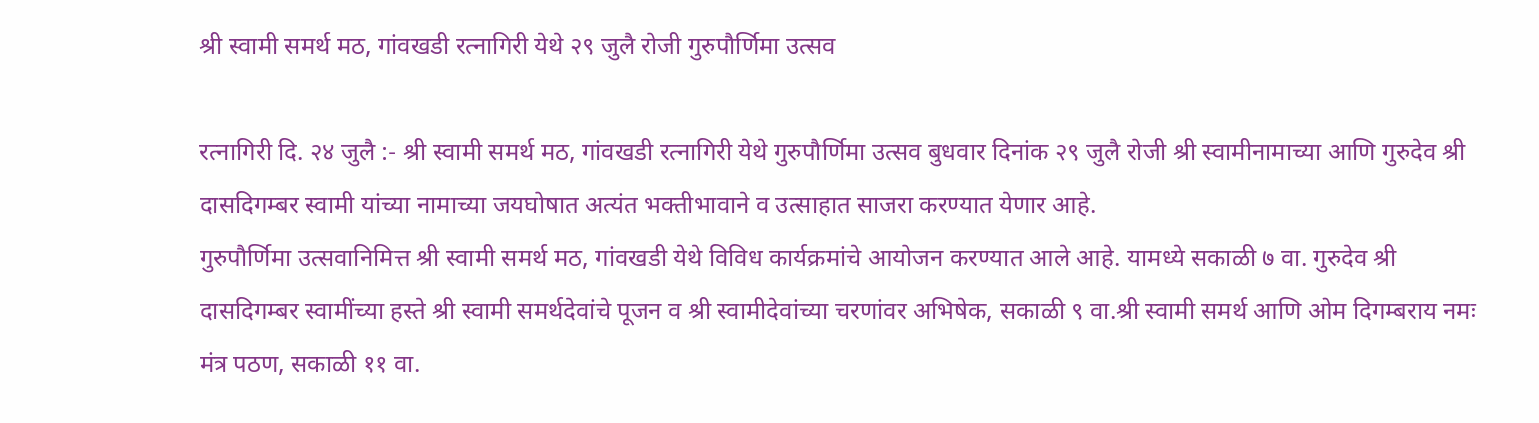श्री स्वामी समर्थ मठ, गांवखडी रत्नागिरी येथे २९ जुलै रोजी गुरुपौर्णिमा उत्सव

रत्नागिरी दि. २४ जुलै :- श्री स्वामी समर्थ मठ, गांवखडी रत्नागिरी येथे गुरुपौर्णिमा उत्सव बुधवार दिनांक २९ जुलै रोजी श्री स्वामीनामाच्या आणि गुरुदेव श्री दासदिगम्बर स्वामी यांच्या नामाच्या जयघोषात अत्यंत भक्तीभावाने व उत्साहात साजरा करण्यात येणार आहे.
गुरुपौर्णिमा उत्सवानिमित्त श्री स्वामी समर्थ मठ, गांवखडी येथे विविध कार्यक्रमांचे आयोजन करण्यात आले आहे. यामध्ये सकाळी ७ वा. गुरुदेव श्री दासदिगम्बर स्वामींच्या हस्ते श्री स्वामी समर्थदेवांचे पूजन व श्री स्वामीदेवांच्या चरणांवर अभिषेक, सकाळी ९ वा.श्री स्वामी समर्थ आणि ओम दिगम्बराय नमः मंत्र पठण, सकाळी ११ वा.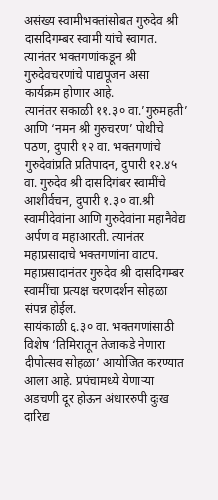असंख्य स्वामीभक्तांसोबत गुरुदेव श्री दासदिगम्बर स्वामी यांचे स्वागत. त्यानंतर भक्तगणांकडून श्री गुरुदेवचरणांचे पाद्यपूजन असा कार्यक्रम होणार आहे.
त्यानंतर सकाळी ११.३० वा.’गुरुमहती’ आणि ‘नमन श्री गुरुचरण’ पोथीचे पठण, दुपारी १२ वा. भक्तगणांचे गुरुदेवांप्रति प्रतिपादन, दुपारी १२.४५ वा. गुरुदेव श्री दासदिगंबर स्वामींचे आशीर्वचन, दुपारी १.३० वा.श्री स्वामीदेवांना आणि गुरुदेवांना महानैवेद्य अर्पण व महाआरती. त्यानंतर महाप्रसादाचे भक्तगणांना वाटप. महाप्रसादानंतर गुरुदेव श्री दासदिगम्बर स्वामींचा प्रत्यक्ष चरणदर्शन सोहळा संपन्न होईल.
सायंकाळी ६.३० वा. भक्तगणांसाठी विशेष ‘तिमिरातून तेजाकडे नेणारा दीपोत्सव सोहळा’ आयोजित करण्यात आला आहे. प्रपंचामध्ये येणाऱ्या अडचणी दूर होऊन अंधाररुपी दुःख दारिद्य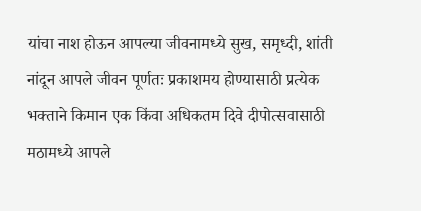यांचा नाश होऊन आपल्या जीवनामध्ये सुख, समृध्दी, शांती नांदून आपले जीवन पूर्णतः प्रकाशमय होण्यासाठी प्रत्येक भक्ताने किमान एक किंवा अधिकतम दिवे दीपोत्सवासाठी मठामध्ये आपले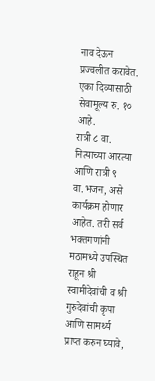नाव देऊन प्रज्वलीत करावेत. एका दिव्यासाठी सेवामूल्य रु. १० आहे.
रात्री ८ वा. नित्याच्या आरत्या आणि रात्री ९ वा.भजन, असे कार्यक्रम होणार आहेत. तरी सर्व भक्तगणांनी मठामध्ये उपस्थित राहून श्री स्वामीदेवांची व श्री गुरुदेवांची कृपा आणि सामर्थ्य प्राप्त करुन घ्यावे,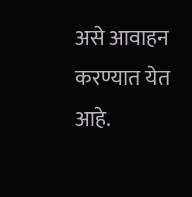असे आवाहन करण्यात येत आहे.